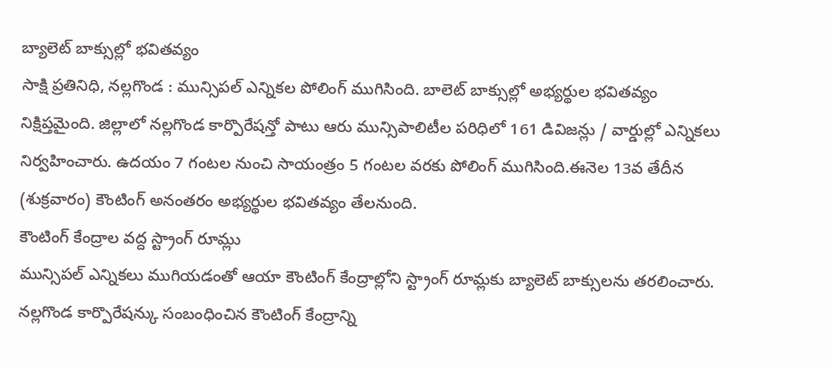బ్యాలెట్ బాక్సుల్లో భవితవ్యం
సాక్షి ప్రతినిధి, నల్లగొండ : మున్సిపల్ ఎన్నికల పోలింగ్ ముగిసింది. బాలెట్ బాక్సుల్లో అభ్యర్థుల భవితవ్యం నిక్షిప్తమైంది. జిల్లాలో నల్లగొండ కార్పొరేషన్తో పాటు ఆరు మున్సిపాలిటీల పరిధిలో 161 డివిజన్లు / వార్డుల్లో ఎన్నికలు నిర్వహించారు. ఉదయం 7 గంటల నుంచి సాయంత్రం 5 గంటల వరకు పోలింగ్ ముగిసింది.ఈనెల 13వ తేదీన (శుక్రవారం) కౌంటింగ్ అనంతరం అభ్యర్థుల భవితవ్యం తేలనుంది.
కౌంటింగ్ కేంద్రాల వద్ద స్ట్రాంగ్ రూమ్లు
మున్సిపల్ ఎన్నికలు ముగియడంతో ఆయా కౌంటింగ్ కేంద్రాల్లోని స్ట్రాంగ్ రూమ్లకు బ్యాలెట్ బాక్సులను తరలించారు. నల్లగొండ కార్పొరేషన్కు సంబంధించిన కౌంటింగ్ కేంద్రాన్ని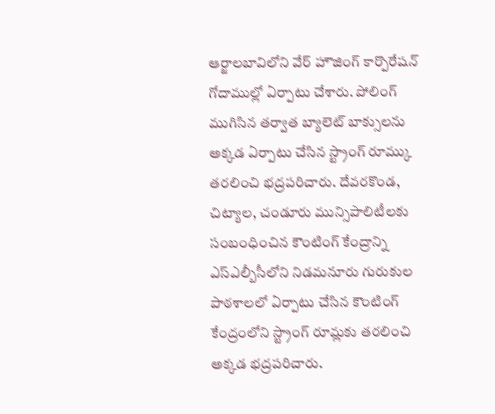ఆర్జాలబావిలోని వేర్ హౌజింగ్ కార్పొరేషన్ గోదాముల్లో ఏర్పాటు చేశారు. పోలింగ్ ముగిసిన తర్వాత బ్యాలెట్ బాక్సులను అక్కడ ఏర్పాటు చేసిన స్ట్రాంగ్ రూమ్కు తరలించి భద్రపరిచారు. దేవరకొండ, చిట్యాల, చండూరు మున్సిపాలిటీలకు సంబంధించిన కౌంటింగ్ కేంద్రాన్ని ఎస్ఎల్బీసీలోని నిడమనూరు గురుకుల పాఠశాలలో ఏర్పాటు చేసిన కౌంటింగ్ కేంద్రంలోని స్ట్రాంగ్ రూమ్లకు తరలించి అక్కడ భద్రపరిచారు.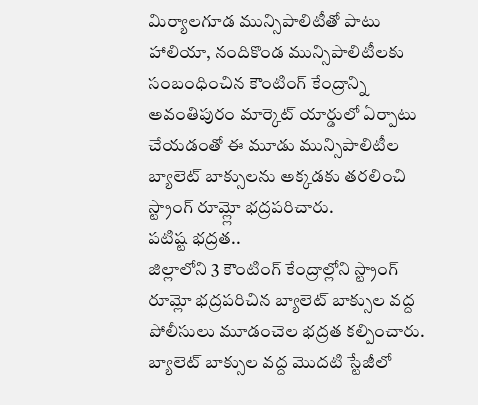మిర్యాలగూడ మున్సిపాలిటీతో పాటు హాలియా, నందికొండ మున్సిపాలిటీలకు సంబంధించిన కౌంటింగ్ కేంద్రాన్ని అవంతిపురం మార్కెట్ యార్డులో ఏర్పాటు చేయడంతో ఈ మూడు మున్సిపాలిటీల బ్యాలెట్ బాక్సులను అక్కడకు తరలించి స్ట్రాంగ్ రూమ్ల్లో భద్రపరిచారు.
పటిష్ట భద్రత..
జిల్లాలోని 3 కౌంటింగ్ కేంద్రాల్లోని స్ట్రాంగ్ రూమ్లో భద్రపరిచిన బ్యాలెట్ బాక్సుల వద్ద పోలీసులు మూడంచెల భద్రత కల్పించారు. బ్యాలెట్ బాక్సుల వద్ద మొదటి స్టేజీలో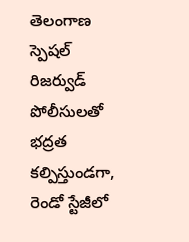తెలంగాణ స్పెషల్ రిజర్వుడ్ పోలీసులతో భద్రత కల్పిస్తుండగా, రెండో స్టేజీలో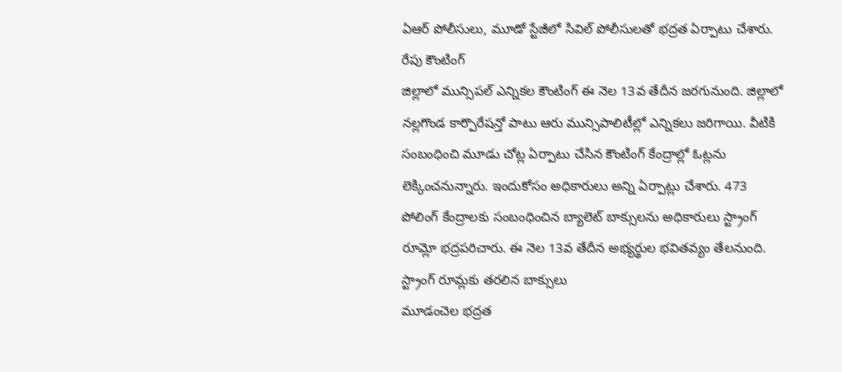ఏఆర్ పోలీసులు, మూడో స్టేజీలో సివిల్ పోలీసులతో భద్రత ఏర్పాటు చేశారు.
రేపు కౌంటింగ్
జిల్లాలో మున్సిపల్ ఎన్నికల కౌంటింగ్ ఈ నెల 13వ తేదీన జరగునుంది. జిల్లాలో నల్లగొండ కార్పొరేషన్తో పాటు ఆరు మున్సిపాలిటీల్లో ఎన్నికలు జరిగాయి. వీటికి సంబంధించి మూడు చోట్ల ఏర్పాటు చేసిన కౌంటింగ్ కేంద్రాల్లో ఓట్లను లెక్కించనున్నారు. ఇందుకోసం అధికారులు అన్ని ఏర్పాట్లు చేశారు. 473 పోలింగ్ కేంద్రాలకు సంబంధించిన బ్యాలెట్ బాక్సులను అధికారులు స్ట్రాంగ్ రూమ్లో భద్రపరిచారు. ఈ నెల 13వ తేదీన అభ్యర్థుల భవితవ్యం తేలనుంది.
స్ట్రాంగ్ రూమ్లకు తరలిన బాక్సులు
మూడంచెల భద్రత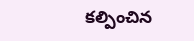కల్పించిన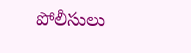పోలీసులు